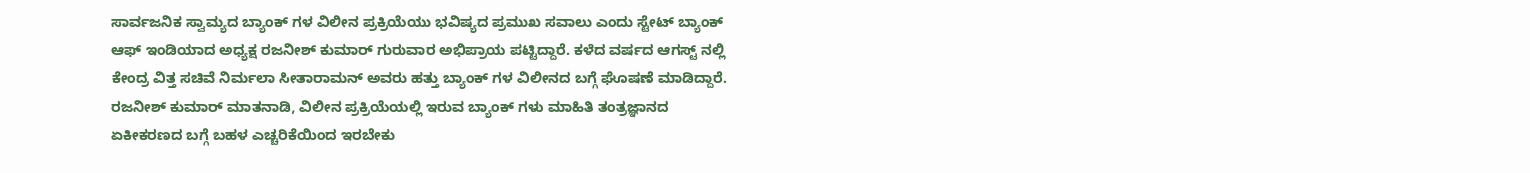ಸಾರ್ವಜನಿಕ ಸ್ವಾಮ್ಯದ ಬ್ಯಾಂಕ್ ಗಳ ವಿಲೀನ ಪ್ರಕ್ರಿಯೆಯು ಭವಿಷ್ಯದ ಪ್ರಮುಖ ಸವಾಲು ಎಂದು ಸ್ಟೇಟ್ ಬ್ಯಾಂಕ್ ಆಫ್ ಇಂಡಿಯಾದ ಅಧ್ಯಕ್ಷ ರಜನೀಶ್ ಕುಮಾರ್ ಗುರುವಾರ ಅಭಿಪ್ರಾಯ ಪಟ್ಟಿದ್ದಾರೆ. ಕಳೆದ ವರ್ಷದ ಆಗಸ್ಟ್ ನಲ್ಲಿ ಕೇಂದ್ರ ವಿತ್ತ ಸಚಿವೆ ನಿರ್ಮಲಾ ಸೀತಾರಾಮನ್ ಅವರು ಹತ್ತು ಬ್ಯಾಂಕ್ ಗಳ ವಿಲೀನದ ಬಗ್ಗೆ ಘೊಷಣೆ ಮಾಡಿದ್ದಾರೆ.
ರಜನೀಶ್ ಕುಮಾರ್ ಮಾತನಾಡಿ, ವಿಲೀನ ಪ್ರಕ್ರಿಯೆಯಲ್ಲಿ ಇರುವ ಬ್ಯಾಂಕ್ ಗಳು ಮಾಹಿತಿ ತಂತ್ರಜ್ಞಾನದ ಏಕೀಕರಣದ ಬಗ್ಗೆ ಬಹಳ ಎಚ್ಚರಿಕೆಯಿಂದ ಇರಬೇಕು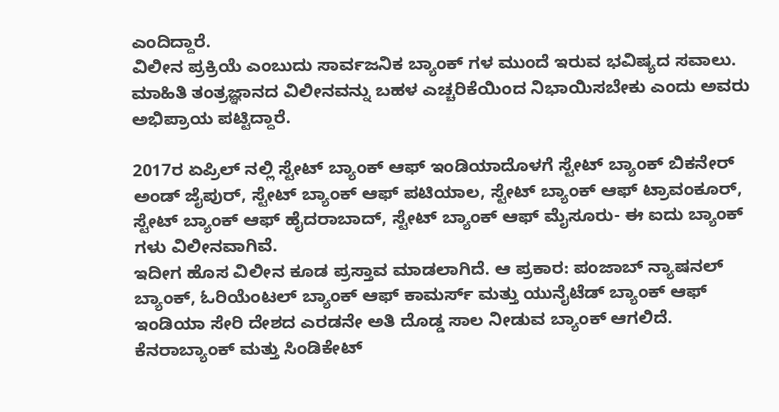ಎಂದಿದ್ದಾರೆ.
ವಿಲೀನ ಪ್ರಕ್ರಿಯೆ ಎಂಬುದು ಸಾರ್ವಜನಿಕ ಬ್ಯಾಂಕ್ ಗಳ ಮುಂದೆ ಇರುವ ಭವಿಷ್ಯದ ಸವಾಲು. ಮಾಹಿತಿ ತಂತ್ರಜ್ಞಾನದ ವಿಲೀನವನ್ನು ಬಹಳ ಎಚ್ಚರಿಕೆಯಿಂದ ನಿಭಾಯಿಸಬೇಕು ಎಂದು ಅವರು ಅಭಿಪ್ರಾಯ ಪಟ್ಟಿದ್ದಾರೆ.

2017ರ ಏಪ್ರಿಲ್ ನಲ್ಲಿ ಸ್ಟೇಟ್ ಬ್ಯಾಂಕ್ ಆಫ್ ಇಂಡಿಯಾದೊಳಗೆ ಸ್ಟೇಟ್ ಬ್ಯಾಂಕ್ ಬಿಕನೇರ್ ಅಂಡ್ ಜೈಪುರ್, ಸ್ಟೇಟ್ ಬ್ಯಾಂಕ್ ಆಫ್ ಪಟಿಯಾಲ, ಸ್ಟೇಟ್ ಬ್ಯಾಂಕ್ ಆಫ್ ಟ್ರಾವಂಕೂರ್, ಸ್ಟೇಟ್ ಬ್ಯಾಂಕ್ ಆಫ್ ಹೈದರಾಬಾದ್, ಸ್ಟೇಟ್ ಬ್ಯಾಂಕ್ ಆಫ್ ಮೈಸೂರು- ಈ ಐದು ಬ್ಯಾಂಕ್ ಗಳು ವಿಲೀನವಾಗಿವೆ.
ಇದೀಗ ಹೊಸ ವಿಲೀನ ಕೂಡ ಪ್ರಸ್ತಾವ ಮಾಡಲಾಗಿದೆ. ಆ ಪ್ರಕಾರ: ಪಂಜಾಬ್ ನ್ಯಾಷನಲ್ ಬ್ಯಾಂಕ್, ಓರಿಯೆಂಟಲ್ ಬ್ಯಾಂಕ್ ಆಫ್ ಕಾಮರ್ಸ್ ಮತ್ತು ಯುನೈಟೆಡ್ ಬ್ಯಾಂಕ್ ಆಫ್ ಇಂಡಿಯಾ ಸೇರಿ ದೇಶದ ಎರಡನೇ ಅತಿ ದೊಡ್ಡ ಸಾಲ ನೀಡುವ ಬ್ಯಾಂಕ್ ಆಗಲಿದೆ. ಕೆನರಾಬ್ಯಾಂಕ್ ಮತ್ತು ಸಿಂಡಿಕೇಟ್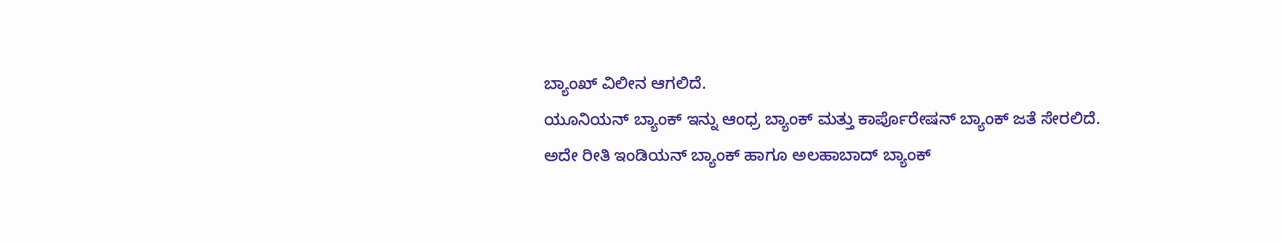ಬ್ಯಾಂಖ್ ವಿಲೀನ ಆಗಲಿದೆ.
ಯೂನಿಯನ್ ಬ್ಯಾಂಕ್ ಇನ್ನು ಆಂಧ್ರ ಬ್ಯಾಂಕ್ ಮತ್ತು ಕಾರ್ಪೊರೇಷನ್ ಬ್ಯಾಂಕ್ ಜತೆ ಸೇರಲಿದೆ. ಅದೇ ರೀತಿ ಇಂಡಿಯನ್ ಬ್ಯಾಂಕ್ ಹಾಗೂ ಅಲಹಾಬಾದ್ ಬ್ಯಾಂಕ್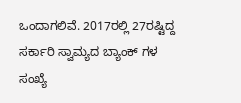ಒಂದಾಗಲಿವೆ. 2017ರಲ್ಲಿ 27ರಷ್ಟಿದ್ದ ಸರ್ಕಾರಿ ಸ್ವಾಮ್ಯದ ಬ್ಯಾಂಕ್ ಗಳ ಸಂಖ್ಯೆ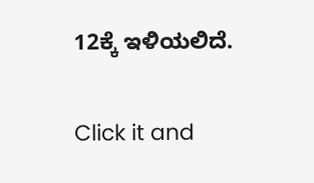12ಕ್ಕೆ ಇಳಿಯಲಿದೆ.


Click it and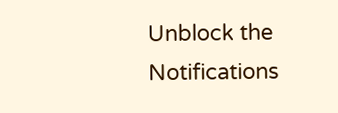Unblock the Notifications